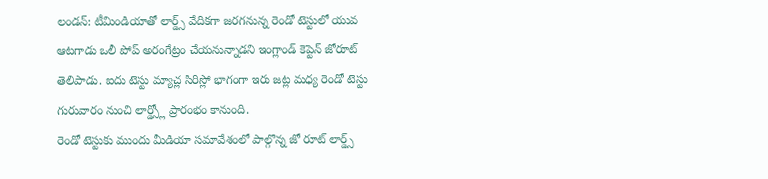లండన్: టీమిండియాతో లార్డ్స్ వేదికగా జరగనున్న రెండో టెస్టులో యువ ఆటగాడు ఒలీ పోప్ అరంగేట్రం చేయనున్నాడని ఇంగ్లాండ్ కెప్టెన్ జోరూట్ తెలిపాడు. ఐదు టెస్టు మ్యాచ్ల సిరిస్లో భాగంగా ఇరు జట్ల మధ్య రెండో టెస్టు గురువారం నుంచి లార్డ్స్లో ప్రారంభం కానుంది.
రెండో టెస్టుకు ముందు మీడియా సమావేశంలో పాల్గొన్న జో రూట్ లార్డ్స్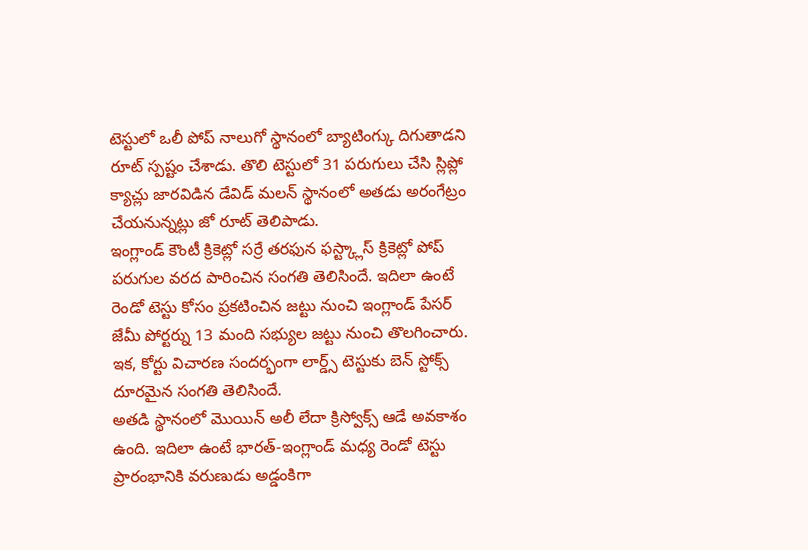టెస్టులో ఒలీ పోప్ నాలుగో స్థానంలో బ్యాటింగ్కు దిగుతాడని రూట్ స్పష్టం చేశాడు. తొలి టెస్టులో 31 పరుగులు చేసి స్లిప్లో క్యాచ్లు జారవిడిన డేవిడ్ మలన్ స్థానంలో అతడు అరంగేట్రం చేయనున్నట్లు జో రూట్ తెలిపాడు.
ఇంగ్లాండ్ కౌంటీ క్రికెట్లో సర్రే తరఫున ఫస్ట్క్లాస్ క్రికెట్లో పోప్ పరుగుల వరద పారించిన సంగతి తెలిసిందే. ఇదిలా ఉంటే రెండో టెస్టు కోసం ప్రకటించిన జట్టు నుంచి ఇంగ్లాండ్ పేసర్ జేమీ పోర్టర్ను 13 మంది సభ్యుల జట్టు నుంచి తొలగించారు. ఇక, కోర్టు విచారణ సందర్భంగా లార్డ్స్ టెస్టుకు బెన్ స్టోక్స్ దూరమైన సంగతి తెలిసిందే.
అతడి స్థానంలో మొయిన్ అలీ లేదా క్రిస్వోక్స్ ఆడే అవకాశం ఉంది. ఇదిలా ఉంటే భారత్-ఇంగ్లాండ్ మధ్య రెండో టెస్టు ప్రారంభానికి వరుణుడు అడ్డంకిగా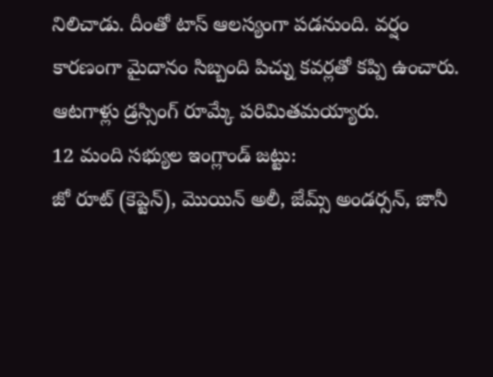నిలిచాడు. దీంతో టాస్ ఆలస్యంగా పడనుంది. వర్షం కారణంగా మైదానం సిబ్బంది పిచ్ను కవర్లతో కప్పి ఉంచారు. ఆటగాళ్లు డ్రస్సింగ్ రూమ్కే పరిమితమయ్యారు.
12 మంది సభ్యుల ఇంగ్లాండ్ జట్టు:
జో రూట్ (కెప్టెన్), మొయిన్ అలీ, జేమ్స్ అండర్సన్, జానీ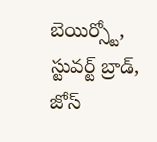బెయిర్స్టో, స్టువర్ట్ బ్రాడ్, జోస్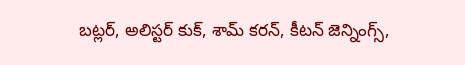బట్లర్, అలిస్టర్ కుక్, శామ్ కరన్, కీటన్ జెన్నింగ్స్,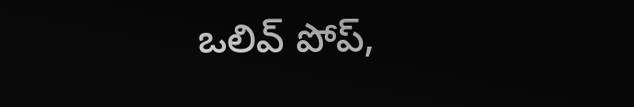ఒలివ్ పోప్,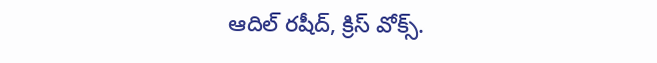ఆదిల్ రషీద్, క్రిస్ వోక్స్.